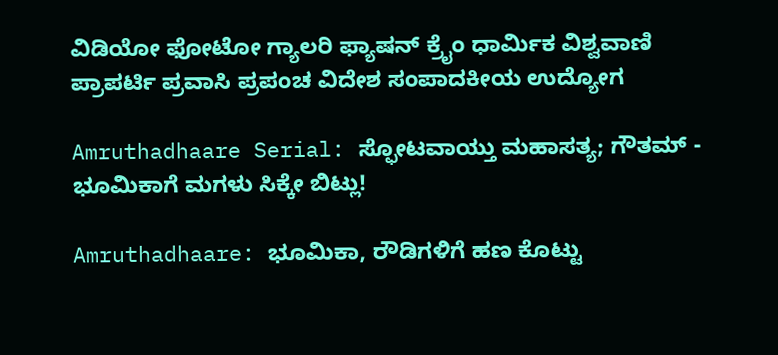ವಿಡಿಯೋ ಫೋಟೋ ಗ್ಯಾಲರಿ ಫ್ಯಾಷನ್ ಕ್ರೈಂ ಧಾರ್ಮಿಕ ವಿಶ್ವವಾಣಿ ಪ್ರಾಪರ್ಟಿ ಪ್ರವಾಸಿ ಪ್ರಪಂಚ ವಿದೇಶ ಸಂಪಾದಕೀಯ ಉದ್ಯೋಗ

Amruthadhaare Serial: ಸ್ಫೋಟವಾಯ್ತು ಮಹಾಸತ್ಯ; ಗೌತಮ್ - ಭೂಮಿಕಾಗೆ ಮಗಳು ಸಿಕ್ಕೇ ಬಿಟ್ಲು!

Amruthadhaare: ಭೂಮಿಕಾ, ರೌಡಿಗಳಿಗೆ ಹಣ ಕೊಟ್ಟು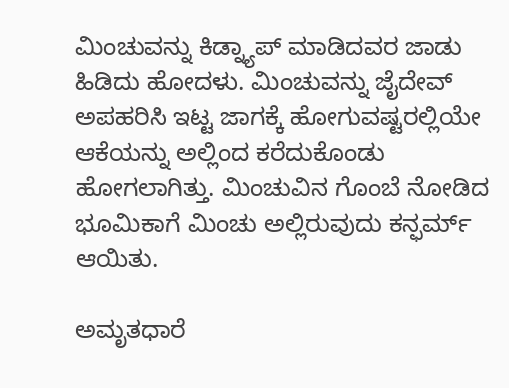ಮಿಂಚುವನ್ನು ಕಿಡ್ನ್ಯಾಪ್ ಮಾಡಿದವರ ಜಾಡು ಹಿಡಿದು ಹೋದಳು. ಮಿಂಚುವನ್ನು ಜೈದೇವ್ ಅಪಹರಿಸಿ ಇಟ್ಟ ಜಾಗಕ್ಕೆ ಹೋಗುವಷ್ಟರಲ್ಲಿಯೇ ಆಕೆಯನ್ನು ಅಲ್ಲಿಂದ ಕರೆದುಕೊಂಡು ಹೋಗಲಾಗಿತ್ತು. ಮಿಂಚುವಿನ ಗೊಂಬೆ ನೋಡಿದ ಭೂಮಿಕಾಗೆ ಮಿಂಚು ಅಲ್ಲಿರುವುದು ಕನ್ಫರ್ಮ್ ಆಯಿತು.

ಅಮೃತಧಾರೆ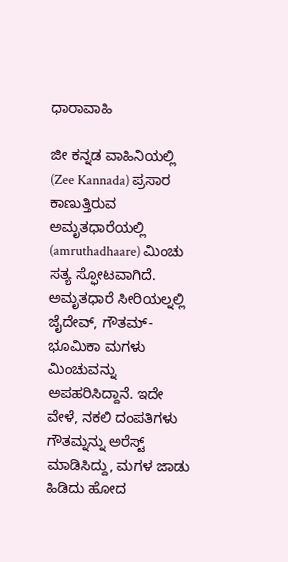ಧಾರಾವಾಹಿ

ಜೀ ಕನ್ನಡ ವಾಹಿನಿಯಲ್ಲಿ (Zee Kannada) ಪ್ರಸಾರ ಕಾಣುತ್ತಿರುವ ಅಮೃತಧಾರೆಯಲ್ಲಿ (amruthadhaare) ಮಿಂಚು ಸತ್ಯ ಸ್ಫೋಟವಾಗಿದೆ. ಅಮೃತಧಾರೆ ಸೀರಿಯಲ್ನಲ್ಲಿ ಜೈದೇವ್, ಗೌತಮ್-ಭೂಮಿಕಾ ಮಗಳು ಮಿಂಚುವನ್ನು ಅಪಹರಿಸಿದ್ದಾನೆ. ಇದೇ ವೇಳೆ, ನಕಲಿ ದಂಪತಿಗಳು ಗೌತಮ್ನನ್ನು ಅರೆಸ್ಟ್ ಮಾಡಿಸಿದ್ದು, ಮಗಳ ಜಾಡು ಹಿಡಿದು ಹೋದ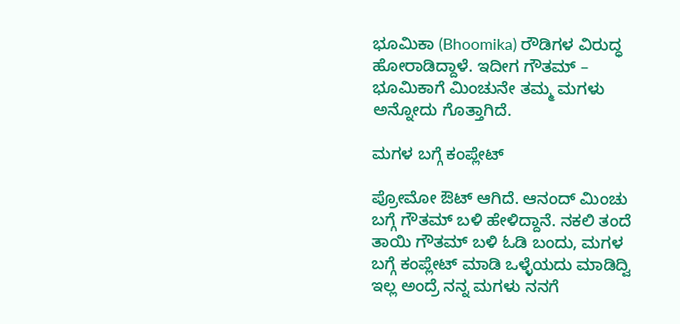ಭೂಮಿಕಾ (Bhoomika) ರೌಡಿಗಳ ವಿರುದ್ಧ ಹೋರಾಡಿದ್ದಾಳೆ. ಇದೀಗ ಗೌತಮ್ – ಭೂಮಿಕಾಗೆ ಮಿಂಚುನೇ ತಮ್ಮ ಮಗಳು ಅನ್ನೋದು ಗೊತ್ತಾಗಿದೆ.

ಮಗಳ ಬಗ್ಗೆ ಕಂಪ್ಲೇಟ್‌

ಪ್ರೋಮೋ ಔಟ್‌ ಆಗಿದೆ. ಆನಂದ್‌ ಮಿಂಚು ಬಗ್ಗೆ ಗೌತಮ್‌ ಬಳಿ ಹೇಳಿದ್ದಾನೆ. ನಕಲಿ ತಂದೆ ತಾಯಿ ಗೌತಮ್‌ ಬಳಿ ಓಡಿ ಬಂದು, ಮಗಳ ಬಗ್ಗೆ ಕಂಪ್ಲೇಟ್‌ ಮಾಡಿ ಒಳ್ಳೆಯದು ಮಾಡಿದ್ವಿ ಇಲ್ಲ ಅಂದ್ರೆ ನನ್ನ ಮಗಳು ನನಗೆ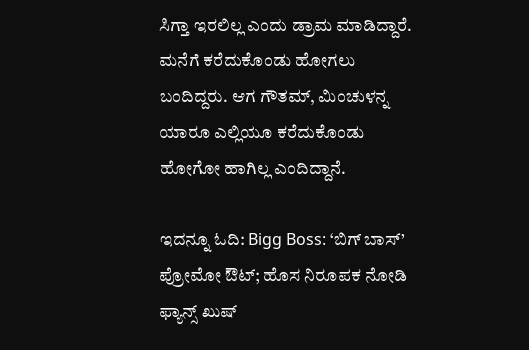ಸಿಗ್ತಾ ಇರಲಿಲ್ಲ ಎಂದು ಡ್ರಾಮ ಮಾಡಿದ್ದಾರೆ. ಮನೆಗೆ ಕರೆದುಕೊಂಡು ಹೋಗಲು ಬಂದಿದ್ದರು. ಆಗ ಗೌತಮ್‌, ಮಿಂಚುಳನ್ನ ಯಾರೂ ಎಲ್ಲಿಯೂ ಕರೆದುಕೊಂಡು ಹೋಗೋ ಹಾಗಿಲ್ಲ ಎಂದಿದ್ದಾನೆ.

ಇದನ್ನೂ ಓದಿ: Bigg Boss: ‘ಬಿಗ್ ಬಾಸ್’ ಪ್ರೋಮೋ ಔಟ್‌; ಹೊಸ ನಿರೂಪಕ ನೋಡಿ ಫ್ಯಾನ್ಸ್‌ ಖುಷ್‌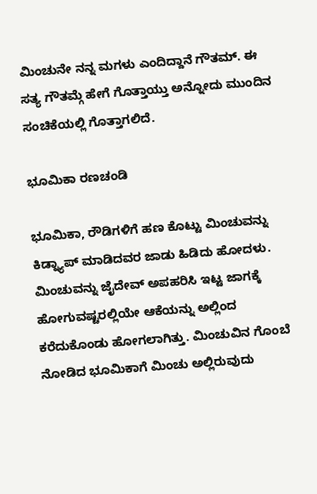ಮಿಂಚುನೇ ನನ್ನ ಮಗಳು ಎಂದಿದ್ದಾನೆ ಗೌತಮ್‌. ಈ ಸತ್ಯ ಗೌತಮ್ಗೆ ಹೇಗೆ ಗೊತ್ತಾಯ್ತು ಅನ್ನೋದು ಮುಂದಿನ ಸಂಚಿಕೆಯಲ್ಲಿ ಗೊತ್ತಾಗಲಿದೆ.

ಭೂಮಿಕಾ ರಣಚಂಡಿ

ಭೂಮಿಕಾ, ರೌಡಿಗಳಿಗೆ ಹಣ ಕೊಟ್ಟು ಮಿಂಚುವನ್ನು ಕಿಡ್ನ್ಯಾಪ್ ಮಾಡಿದವರ ಜಾಡು ಹಿಡಿದು ಹೋದಳು. ಮಿಂಚುವನ್ನು ಜೈದೇವ್ ಅಪಹರಿಸಿ ಇಟ್ಟ ಜಾಗಕ್ಕೆ ಹೋಗುವಷ್ಟರಲ್ಲಿಯೇ ಆಕೆಯನ್ನು ಅಲ್ಲಿಂದ ಕರೆದುಕೊಂಡು ಹೋಗಲಾಗಿತ್ತು. ಮಿಂಚುವಿನ ಗೊಂಬೆ ನೋಡಿದ ಭೂಮಿಕಾಗೆ ಮಿಂಚು ಅಲ್ಲಿರುವುದು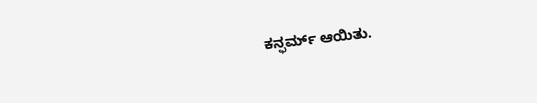ಕನ್ಫರ್ಮ್ ಆಯಿತು.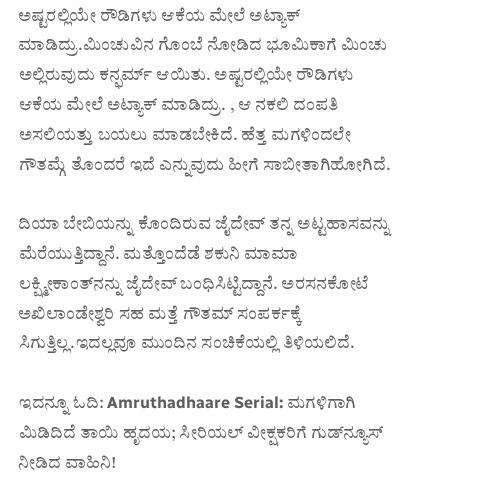ಅಷ್ಟರಲ್ಲಿಯೇ ರೌಡಿಗಳು ಆಕೆಯ ಮೇಲೆ ಅಟ್ಯಾಕ್ ಮಾಡಿದ್ರು.ಮಿಂಚುವಿನ ಗೊಂಬೆ ನೋಡಿದ ಭೂಮಿಕಾಗೆ ಮಿಂಚು ಅಲ್ಲಿರುವುದು ಕನ್ಫರ್ಮ್ ಆಯಿತು. ಅಷ್ಟರಲ್ಲಿಯೇ ರೌಡಿಗಳು ಆಕೆಯ ಮೇಲೆ ಅಟ್ಯಾಕ್ ಮಾಡಿದ್ರು. , ಆ ನಕಲಿ ದಂಪತಿ ಅಸಲಿಯತ್ತು ಬಯಲು ಮಾಡಬೇಕಿದೆ. ಹೆತ್ತ ಮಗಳಿಂದಲೇ ಗೌತಮ್ಗೆ ತೊಂದರೆ ಇದೆ ಎನ್ನುವುದು ಹೀಗೆ ಸಾಬೀತಾಗಿಹೋಗಿದೆ.

ದಿಯಾ ಬೇಬಿಯನ್ನು ಕೊಂದಿರುವ ಜೈದೇವ್ ತನ್ನ ಅಟ್ಟಹಾಸವನ್ನು ಮೆರೆಯುತ್ತಿದ್ದಾನೆ. ಮತ್ತೊಂದೆಡೆ ಶಕುನಿ ಮಾಮಾ ಲಕ್ಷ್ಮೀಕಾಂತ್‌ನನ್ನು ಜೈದೇವ್ ಬಂಧಿಸಿಟ್ಟಿದ್ದಾನೆ. ಅರಸನಕೋಟೆ ಅಖಿಲಾಂಡೇಶ್ವರಿ ಸಹ ಮತ್ತೆ ಗೌತಮ್ ಸಂಪರ್ಕಕ್ಕೆ ಸಿಗುತ್ತಿಲ್ಲ.ಇದಲ್ಲವೂ ಮುಂದಿನ ಸಂಚಿಕೆಯಲ್ಲಿ ತಿಳಿಯಲಿದೆ.

ಇದನ್ನೂ ಓದಿ: Amruthadhaare Serial: ಮಗಳಿಗಾಗಿ ಮಿಡಿದಿದೆ ತಾಯಿ ಹೃದಯ; ಸೀರಿಯಲ್ ವೀಕ್ಷಕರಿಗೆ ಗುಡ್‌ನ್ಯೂಸ್ ನೀಡಿದ ವಾಹಿನಿ!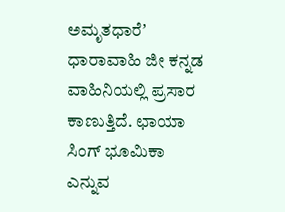ಅಮೃತಧಾರೆʼ ಧಾರಾವಾಹಿ ಜೀ ಕನ್ನಡ ವಾಹಿನಿಯಲ್ಲಿ ಪ್ರಸಾರ ಕಾಣುತ್ತಿದೆ. ಛಾಯಾ ಸಿಂಗ್ ಭೂಮಿಕಾ ಎನ್ನುವ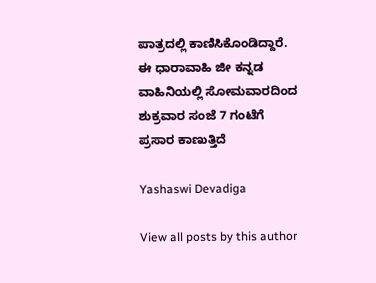ಪಾತ್ರದಲ್ಲಿ ಕಾಣಿಸಿಕೊಂಡಿದ್ದಾರೆ. ಈ ಧಾರಾವಾಹಿ ಜೀ ಕನ್ನಡ ವಾಹಿನಿಯಲ್ಲಿ ಸೋಮವಾರದಿಂದ ಶುಕ್ರವಾರ ಸಂಜೆ 7 ಗಂಟೆಗೆ ಪ್ರಸಾರ ಕಾಣುತ್ತಿದೆ

Yashaswi Devadiga

View all posts by this author